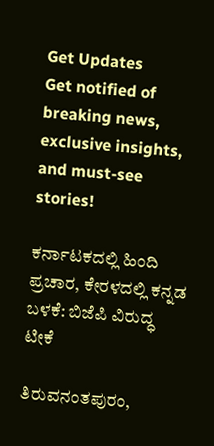Get Updates
Get notified of breaking news, exclusive insights, and must-see stories!

ಕರ್ನಾಟಕದಲ್ಲಿ ಹಿಂದಿ ಪ್ರಚಾರ, ಕೇರಳದಲ್ಲಿ ಕನ್ನಡ ಬಳಕೆ: ಬಿಜೆಪಿ ವಿರುದ್ಧ ಟೀಕೆ

ತಿರುವನಂತಪುರಂ,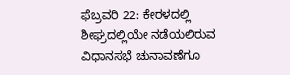ಫೆಬ್ರವರಿ 22: ಕೇರಳದಲ್ಲಿ ಶೀಘ್ರದಲ್ಲಿಯೇ ನಡೆಯಲಿರುವ ವಿಧಾನಸಭೆ ಚುನಾವಣೆಗೂ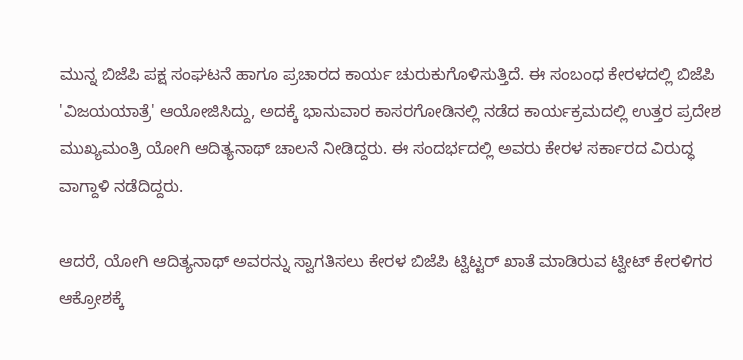ಮುನ್ನ ಬಿಜೆಪಿ ಪಕ್ಷ ಸಂಘಟನೆ ಹಾಗೂ ಪ್ರಚಾರದ ಕಾರ್ಯ ಚುರುಕುಗೊಳಿಸುತ್ತಿದೆ. ಈ ಸಂಬಂಧ ಕೇರಳದಲ್ಲಿ ಬಿಜೆಪಿ 'ವಿಜಯಯಾತ್ರೆ' ಆಯೋಜಿಸಿದ್ದು, ಅದಕ್ಕೆ ಭಾನುವಾರ ಕಾಸರಗೋಡಿನಲ್ಲಿ ನಡೆದ ಕಾರ್ಯಕ್ರಮದಲ್ಲಿ ಉತ್ತರ ಪ್ರದೇಶ ಮುಖ್ಯಮಂತ್ರಿ ಯೋಗಿ ಆದಿತ್ಯನಾಥ್ ಚಾಲನೆ ನೀಡಿದ್ದರು. ಈ ಸಂದರ್ಭದಲ್ಲಿ ಅವರು ಕೇರಳ ಸರ್ಕಾರದ ವಿರುದ್ಧ ವಾಗ್ದಾಳಿ ನಡೆದಿದ್ದರು.

ಆದರೆ, ಯೋಗಿ ಆದಿತ್ಯನಾಥ್ ಅವರನ್ನು ಸ್ವಾಗತಿಸಲು ಕೇರಳ ಬಿಜೆಪಿ ಟ್ವಿಟ್ಟರ್ ಖಾತೆ ಮಾಡಿರುವ ಟ್ವೀಟ್ ಕೇರಳಿಗರ ಆಕ್ರೋಶಕ್ಕೆ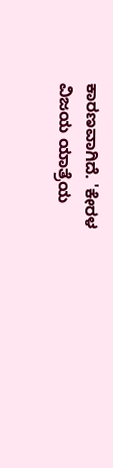ಕಾರಣವಾಗಿದೆ. 'ಕೇರಳ ವಿಜಯ ಯಾತ್ರೆಯ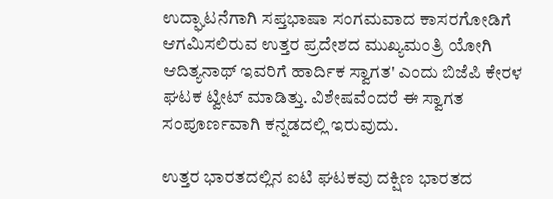ಉದ್ಘಾಟನೆಗಾಗಿ ಸಪ್ತಭಾಷಾ ಸಂಗಮವಾದ ಕಾಸರಗೋಡಿಗೆ ಆಗಮಿಸಲಿರುವ ಉತ್ತರ ಪ್ರದೇಶದ ಮುಖ್ಯಮಂತ್ರಿ ಯೋಗಿ ಆದಿತ್ಯನಾಥ್ ಇವರಿಗೆ ಹಾರ್ದಿಕ ಸ್ವಾಗತ' ಎಂದು ಬಿಜೆಪಿ ಕೇರಳ ಘಟಕ ಟ್ವೀಟ್ ಮಾಡಿತ್ತು. ವಿಶೇಷವೆಂದರೆ ಈ ಸ್ವಾಗತ ಸಂಪೂರ್ಣವಾಗಿ ಕನ್ನಡದಲ್ಲಿ ಇರುವುದು.

ಉತ್ತರ ಭಾರತದಲ್ಲಿನ ಐಟಿ ಘಟಕವು ದಕ್ಷಿಣ ಭಾರತದ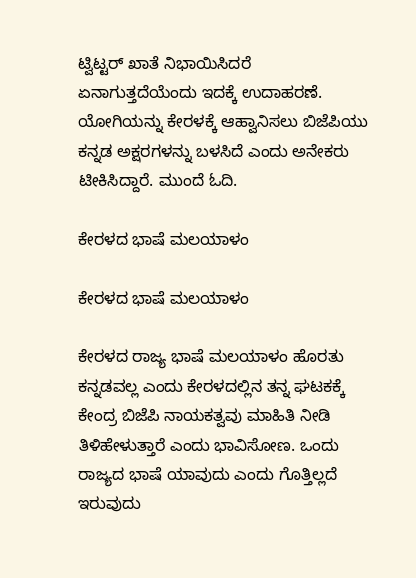ಟ್ವಿಟ್ಟರ್ ಖಾತೆ ನಿಭಾಯಿಸಿದರೆ ಏನಾಗುತ್ತದೆಯೆಂದು ಇದಕ್ಕೆ ಉದಾಹರಣೆ. ಯೋಗಿಯನ್ನು ಕೇರಳಕ್ಕೆ ಆಹ್ವಾನಿಸಲು ಬಿಜೆಪಿಯು ಕನ್ನಡ ಅಕ್ಷರಗಳನ್ನು ಬಳಸಿದೆ ಎಂದು ಅನೇಕರು ಟೀಕಿಸಿದ್ದಾರೆ. ಮುಂದೆ ಓದಿ.

ಕೇರಳದ ಭಾಷೆ ಮಲಯಾಳಂ

ಕೇರಳದ ಭಾಷೆ ಮಲಯಾಳಂ

ಕೇರಳದ ರಾಜ್ಯ ಭಾಷೆ ಮಲಯಾಳಂ ಹೊರತು ಕನ್ನಡವಲ್ಲ ಎಂದು ಕೇರಳದಲ್ಲಿನ ತನ್ನ ಘಟಕಕ್ಕೆ ಕೇಂದ್ರ ಬಿಜೆಪಿ ನಾಯಕತ್ವವು ಮಾಹಿತಿ ನೀಡಿ ತಿಳಿಹೇಳುತ್ತಾರೆ ಎಂದು ಭಾವಿಸೋಣ. ಒಂದು ರಾಜ್ಯದ ಭಾಷೆ ಯಾವುದು ಎಂದು ಗೊತ್ತಿಲ್ಲದೆ ಇರುವುದು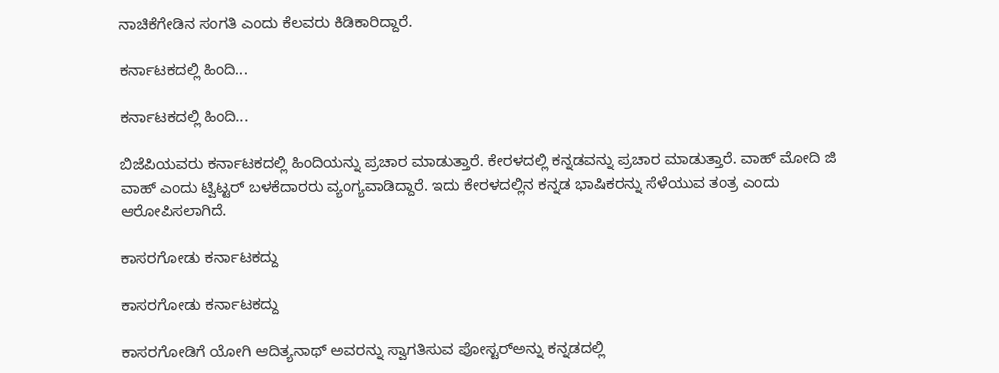ನಾಚಿಕೆಗೇಡಿನ ಸಂಗತಿ ಎಂದು ಕೆಲವರು ಕಿಡಿಕಾರಿದ್ದಾರೆ.

ಕರ್ನಾಟಕದಲ್ಲಿ ಹಿಂದಿ...

ಕರ್ನಾಟಕದಲ್ಲಿ ಹಿಂದಿ...

ಬಿಜೆಪಿಯವರು ಕರ್ನಾಟಕದಲ್ಲಿ ಹಿಂದಿಯನ್ನು ಪ್ರಚಾರ ಮಾಡುತ್ತಾರೆ. ಕೇರಳದಲ್ಲಿ ಕನ್ನಡವನ್ನು ಪ್ರಚಾರ ಮಾಡುತ್ತಾರೆ. ವಾಹ್ ಮೋದಿ ಜಿ ವಾಹ್ ಎಂದು ಟ್ವಿಟ್ಟರ್ ಬಳಕೆದಾರರು ವ್ಯಂಗ್ಯವಾಡಿದ್ದಾರೆ. ಇದು ಕೇರಳದಲ್ಲಿನ ಕನ್ನಡ ಭಾಷಿಕರನ್ನು ಸೆಳೆಯುವ ತಂತ್ರ ಎಂದು ಆರೋಪಿಸಲಾಗಿದೆ.

ಕಾಸರಗೋಡು ಕರ್ನಾಟಕದ್ದು

ಕಾಸರಗೋಡು ಕರ್ನಾಟಕದ್ದು

ಕಾಸರಗೋಡಿಗೆ ಯೋಗಿ ಆದಿತ್ಯನಾಥ್ ಅವರನ್ನು ಸ್ವಾಗತಿಸುವ ಪೋಸ್ಟರ್‌ಅನ್ನು ಕನ್ನಡದಲ್ಲಿ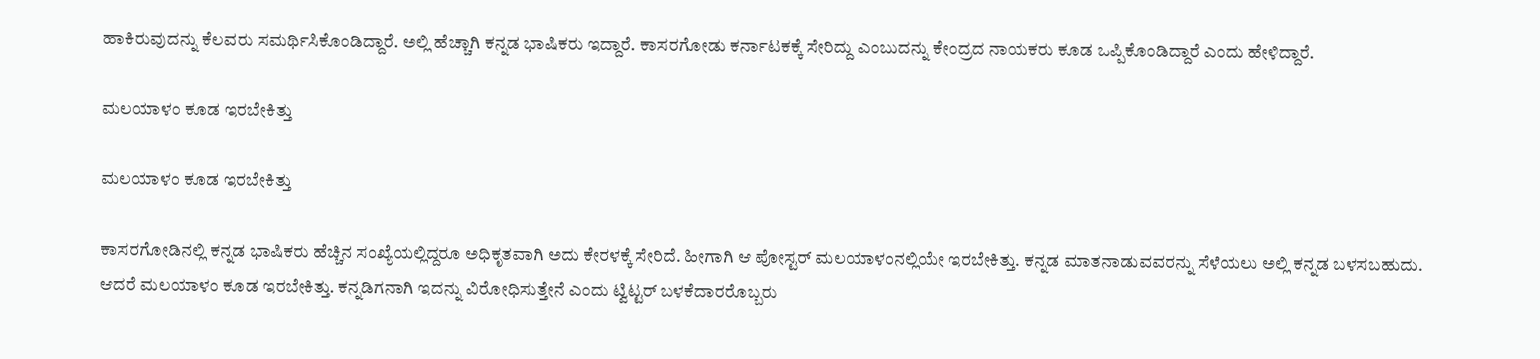ಹಾಕಿರುವುದನ್ನು ಕೆಲವರು ಸಮರ್ಥಿಸಿಕೊಂಡಿದ್ದಾರೆ. ಅಲ್ಲಿ ಹೆಚ್ಚಾಗಿ ಕನ್ನಡ ಭಾಷಿಕರು ಇದ್ದಾರೆ. ಕಾಸರಗೋಡು ಕರ್ನಾಟಕಕ್ಕೆ ಸೇರಿದ್ದು ಎಂಬುದನ್ನು ಕೇಂದ್ರದ ನಾಯಕರು ಕೂಡ ಒಪ್ಪಿಕೊಂಡಿದ್ದಾರೆ ಎಂದು ಹೇಳಿದ್ದಾರೆ.

ಮಲಯಾಳಂ ಕೂಡ ಇರಬೇಕಿತ್ತು

ಮಲಯಾಳಂ ಕೂಡ ಇರಬೇಕಿತ್ತು

ಕಾಸರಗೋಡಿನಲ್ಲಿ ಕನ್ನಡ ಭಾಷಿಕರು ಹೆಚ್ಚಿನ ಸಂಖ್ಯೆಯಲ್ಲಿದ್ದರೂ ಅಧಿಕೃತವಾಗಿ ಅದು ಕೇರಳಕ್ಕೆ ಸೇರಿದೆ. ಹೀಗಾಗಿ ಆ ಪೋಸ್ಟರ್ ಮಲಯಾಳಂನಲ್ಲಿಯೇ ಇರಬೇಕಿತ್ತು. ಕನ್ನಡ ಮಾತನಾಡುವವರನ್ನು ಸೆಳೆಯಲು ಅಲ್ಲಿ ಕನ್ನಡ ಬಳಸಬಹುದು. ಆದರೆ ಮಲಯಾಳಂ ಕೂಡ ಇರಬೇಕಿತ್ತು. ಕನ್ನಡಿಗನಾಗಿ ಇದನ್ನು ವಿರೋಧಿಸುತ್ತೇನೆ ಎಂದು ಟ್ವಿಟ್ಟರ್ ಬಳಕೆದಾರರೊಬ್ಬರು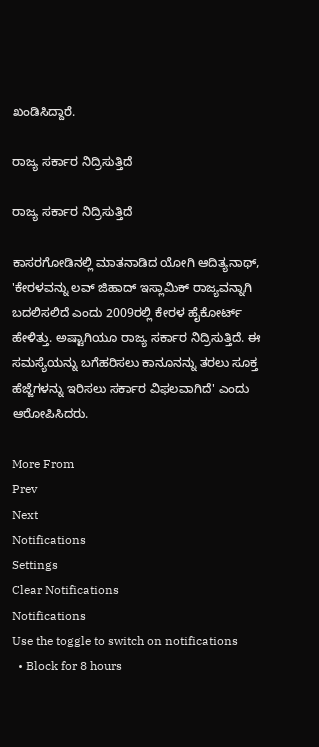ಖಂಡಿಸಿದ್ದಾರೆ.

ರಾಜ್ಯ ಸರ್ಕಾರ ನಿದ್ರಿಸುತ್ತಿದೆ

ರಾಜ್ಯ ಸರ್ಕಾರ ನಿದ್ರಿಸುತ್ತಿದೆ

ಕಾಸರಗೋಡಿನಲ್ಲಿ ಮಾತನಾಡಿದ ಯೋಗಿ ಆದಿತ್ಯನಾಥ್, 'ಕೇರಳವನ್ನು ಲವ್ ಜಿಹಾದ್ ಇಸ್ಲಾಮಿಕ್ ರಾಜ್ಯವನ್ನಾಗಿ ಬದಲಿಸಲಿದೆ ಎಂದು 2009ರಲ್ಲಿ ಕೇರಳ ಹೈಕೋರ್ಟ್ ಹೇಳಿತ್ತು. ಅಷ್ಟಾಗಿಯೂ ರಾಜ್ಯ ಸರ್ಕಾರ ನಿದ್ರಿಸುತ್ತಿದೆ. ಈ ಸಮಸ್ಯೆಯನ್ನು ಬಗೆಹರಿಸಲು ಕಾನೂನನ್ನು ತರಲು ಸೂಕ್ತ ಹೆಜ್ಜೆಗಳನ್ನು ಇರಿಸಲು ಸರ್ಕಾರ ವಿಫಲವಾಗಿದೆ' ಎಂದು ಆರೋಪಿಸಿದರು.

More From
Prev
Next
Notifications
Settings
Clear Notifications
Notifications
Use the toggle to switch on notifications
  • Block for 8 hours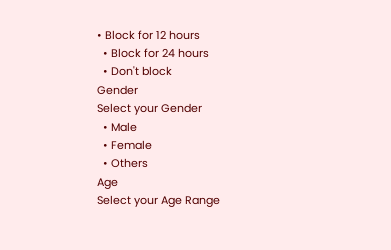• Block for 12 hours
  • Block for 24 hours
  • Don't block
Gender
Select your Gender
  • Male
  • Female
  • Others
Age
Select your Age Range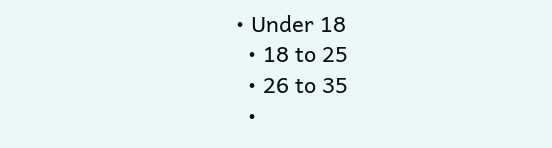• Under 18
  • 18 to 25
  • 26 to 35
  •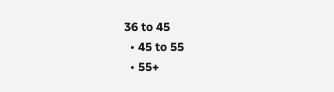36 to 45
  • 45 to 55
  • 55+